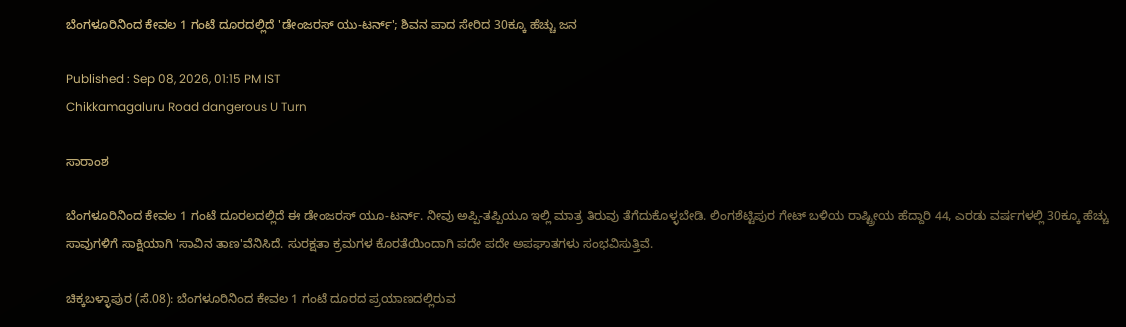ಬೆಂಗಳೂರಿನಿಂದ ಕೇವಲ 1 ಗಂಟೆ ದೂರದಲ್ಲಿದೆ 'ಡೇಂಜರಸ್ ಯು-ಟರ್ನ್'; ಶಿವನ ಪಾದ ಸೇರಿದ 30ಕ್ಕೂ ಹೆಚ್ಚು ಜನ

Published : Sep 08, 2026, 01:15 PM IST
Chikkamagaluru Road dangerous U Turn

ಸಾರಾಂಶ

ಬೆಂಗಳೂರಿನಿಂದ ಕೇವಲ 1 ಗಂಟೆ ದೂರಲದಲ್ಲಿದೆ ಈ ಡೇಂಜರಸ್ ಯೂ-ಟರ್ನ್‌. ನೀವು ಅಪ್ಪಿ-ತಪ್ಪಿಯೂ ಇಲ್ಲಿ ಮಾತ್ರ ತಿರುವು ತೆಗೆದುಕೊಳ್ಳಬೇಡಿ. ಲಿಂಗಶೆಟ್ಟಿಪುರ ಗೇಟ್ ಬಳಿಯ ರಾಷ್ಟ್ರೀಯ ಹೆದ್ದಾರಿ 44, ಎರಡು ವರ್ಷಗಳಲ್ಲಿ 30ಕ್ಕೂ ಹೆಚ್ಚು ಸಾವುಗಳಿಗೆ ಸಾಕ್ಷಿಯಾಗಿ 'ಸಾವಿನ ತಾಣ'ವೆನಿಸಿದೆ. ಸುರಕ್ಷತಾ ಕ್ರಮಗಳ ಕೊರತೆಯಿಂದಾಗಿ ಪದೇ ಪದೇ ಅಪಘಾತಗಳು ಸಂಭವಿಸುತ್ತಿವೆ.

ಚಿಕ್ಕಬಳ್ಳಾಪುರ (ಸೆ.08): ಬೆಂಗಳೂರಿನಿಂದ ಕೇವಲ 1 ಗಂಟೆ ದೂರದ ಪ್ರಯಾಣದಲ್ಲಿರುವ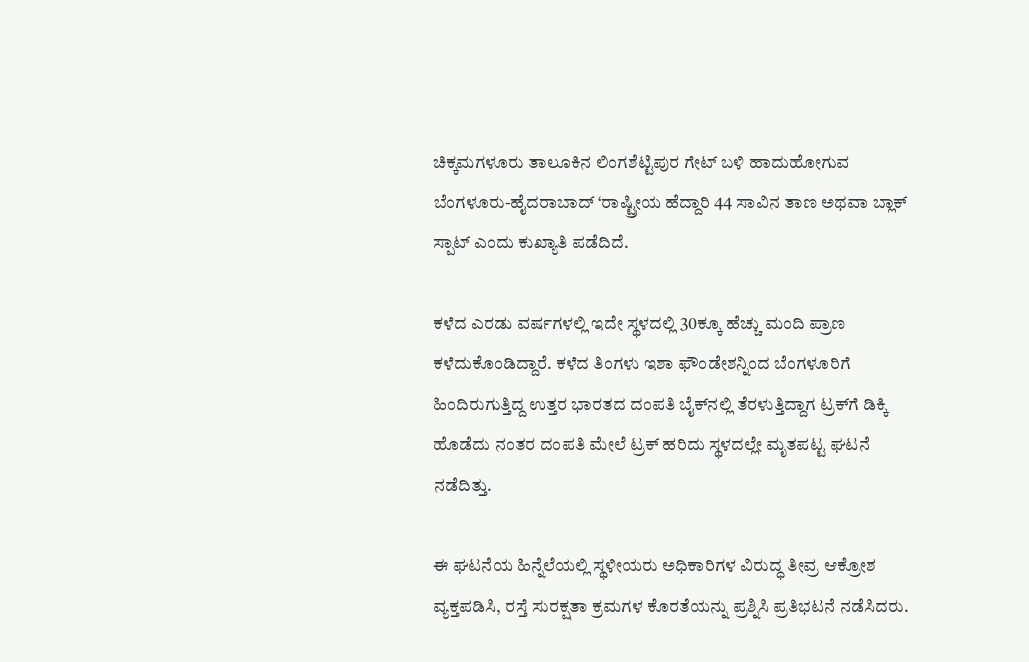ಚಿಕ್ಕಮಗಳೂರು ತಾಲೂಕಿನ ಲಿಂಗಶೆಟ್ಟಿಪುರ ಗೇಟ್ ಬಳಿ ಹಾದುಹೋಗುವ ಬೆಂಗಳೂರು-ಹೈದರಾಬಾದ್ ‘ರಾಷ್ಟ್ರೀಯ ಹೆದ್ದಾರಿ 44 ಸಾವಿನ ತಾಣ ಅಥವಾ ಬ್ಲಾಕ್ ಸ್ಪಾಟ್ ಎಂದು ಕುಖ್ಯಾತಿ ಪಡೆದಿದೆ.

ಕಳೆದ ಎರಡು ವರ್ಷಗಳಲ್ಲಿ ಇದೇ ಸ್ಥಳದಲ್ಲಿ 30ಕ್ಕೂ ಹೆಚ್ಚು ಮಂದಿ ಪ್ರಾಣ ಕಳೆದುಕೊಂಡಿದ್ದಾರೆ. ಕಳೆದ ತಿಂಗಳು ಇಶಾ ಫೌಂಡೇಶನ್ನಿಂದ ಬೆಂಗಳೂರಿಗೆ ಹಿಂದಿರುಗುತ್ತಿದ್ದ ಉತ್ತರ ಭಾರತದ ದಂಪತಿ ಬೈಕ್‌ನಲ್ಲಿ ತೆರಳುತ್ತಿದ್ದಾಗ ಟ್ರಕ್‌ಗೆ ಡಿಕ್ಕಿ ಹೊಡೆದು ನಂತರ ದಂಪತಿ ಮೇಲೆ ಟ್ರಕ್ ಹರಿದು ಸ್ಥಳದಲ್ಲೇ ಮೃತಪಟ್ಟ ಘಟನೆ ನಡೆದಿತ್ತು.

ಈ ಘಟನೆಯ ಹಿನ್ನೆಲೆಯಲ್ಲಿ ಸ್ಥಳೀಯರು ಅಧಿಕಾರಿಗಳ ವಿರುದ್ಧ ತೀವ್ರ ಆಕ್ರೋಶ ವ್ಯಕ್ತಪಡಿಸಿ, ರಸ್ತೆ ಸುರಕ್ಷತಾ ಕ್ರಮಗಳ ಕೊರತೆಯನ್ನು ಪ್ರಶ್ನಿಸಿ ಪ್ರತಿಭಟನೆ ನಡೆಸಿದರು.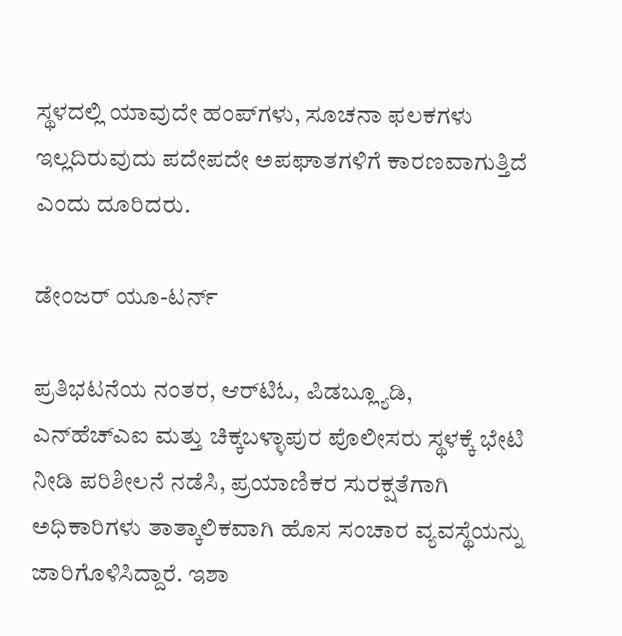ಸ್ಥಳದಲ್ಲಿ ಯಾವುದೇ ಹಂಪ್‌ಗಳು, ಸೂಚನಾ ಫಲಕಗಳು ಇಲ್ಲದಿರುವುದು ಪದೇಪದೇ ಅಪಘಾತಗಳಿಗೆ ಕಾರಣವಾಗುತ್ತಿದೆ ಎಂದು ದೂರಿದರು.

ಡೇಂಜರ್ ಯೂ-ಟರ್ನ್

ಪ್ರತಿಭಟನೆಯ ನಂತರ, ಆರ್‌ಟಿಓ, ಪಿಡಬ್ಲ್ಯೂಡಿ, ಎನ್‌ಹೆಚ್‌ಎಐ ಮತ್ತು ಚಿಕ್ಕಬಳ್ಳಾಪುರ ಪೊಲೀಸರು ಸ್ಥಳಕ್ಕೆ ಭೇಟಿ ನೀಡಿ ಪರಿಶೀಲನೆ ನಡೆಸಿ, ಪ್ರಯಾಣಿಕರ ಸುರಕ್ಷತೆಗಾಗಿ ಅಧಿಕಾರಿಗಳು ತಾತ್ಕಾಲಿಕವಾಗಿ ಹೊಸ ಸಂಚಾರ ವ್ಯವಸ್ಥೆಯನ್ನು ಜಾರಿಗೊಳಿಸಿದ್ದಾರೆ. ಇಶಾ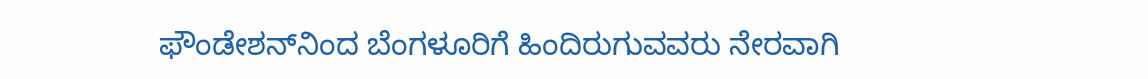ಫೌಂಡೇಶನ್‌ನಿಂದ ಬೆಂಗಳೂರಿಗೆ ಹಿಂದಿರುಗುವವರು ನೇರವಾಗಿ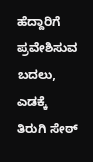ಹೆದ್ದಾರಿಗೆ ಪ್ರವೇಶಿಸುವ ಬದಲು, ಎಡಕ್ಕೆ ತಿರುಗಿ ಸೇಠ್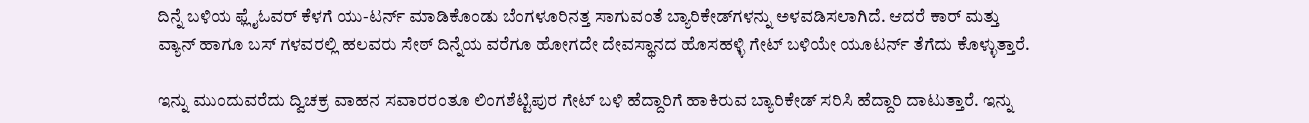ದಿನ್ನೆ ಬಳಿಯ ಫ್ಲೈಓವರ್ ಕೆಳಗೆ ಯು-ಟರ್ನ್ ಮಾಡಿಕೊಂಡು ಬೆಂಗಳೂರಿನತ್ತ ಸಾಗುವಂತೆ ಬ್ಯಾರಿಕೇಡ್‌ಗಳನ್ನು ಅಳವಡಿಸಲಾಗಿದೆ. ಆದರೆ ಕಾರ್ ಮತ್ತು ವ್ಯಾನ್ ಹಾಗೂ ಬಸ್ ಗಳವರಲ್ಲಿ ಹಲವರು ಸೇಠ್ ದಿನ್ನೆಯ ವರೆಗೂ ಹೋಗದೇ ದೇವಸ್ಥಾನದ ಹೊಸಹಳ್ಳಿ ಗೇಟ್ ಬಳಿಯೇ ಯೂಟರ್ನ್ ತೆಗೆದು ಕೊಳ್ಳುತ್ತಾರೆ.

ಇನ್ನು ಮುಂದುವರೆದು ದ್ವಿಚಕ್ರ ವಾಹನ ಸವಾರರಂತೂ ಲಿಂಗಶೆಟ್ಟಿಪುರ ಗೇಟ್ ಬಳಿ ಹೆದ್ದಾರಿಗೆ ಹಾಕಿರುವ ಬ್ಯಾರಿಕೇಡ್ ಸರಿಸಿ ಹೆದ್ದಾರಿ ದಾಟುತ್ತಾರೆ. ಇನ್ನು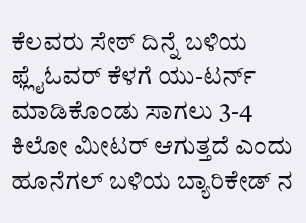ಕೆಲವರು ಸೇಠ್ ದಿನ್ನೆ ಬಳಿಯ ಫ್ಲೈಓವರ್ ಕೆಳಗೆ ಯು-ಟರ್ನ್ ಮಾಡಿಕೊಂಡು ಸಾಗಲು 3-4 ಕಿಲೋ ಮೀಟರ್ ಆಗುತ್ತದೆ ಎಂದು ಹೂನೆಗಲ್ ಬಳಿಯ ಬ್ಯಾರಿಕೇಡ್ ನ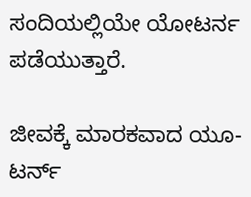ಸಂದಿಯಲ್ಲಿಯೇ ಯೋಟರ್ನ ಪಡೆಯುತ್ತಾರೆ.

ಜೀವಕ್ಕೆ ಮಾರಕವಾದ ಯೂ-ಟರ್ನ್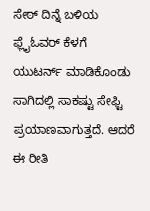ಸೇಠ್ ದಿನ್ನೆ ಬಳಿಯ ಫ್ಲೈಓವರ್ ಕೆಳಗೆ ಯುಟರ್ನ್ ಮಾಡಿಕೊಂಡು ಸಾಗಿದಲ್ಲಿ ಸಾಕಷ್ಟು ಸೇಫ್ಟಿ ಪ್ರಯಾಣವಾಗುತ್ತದೆ. ಆದರೆ ಈ ರೀತಿ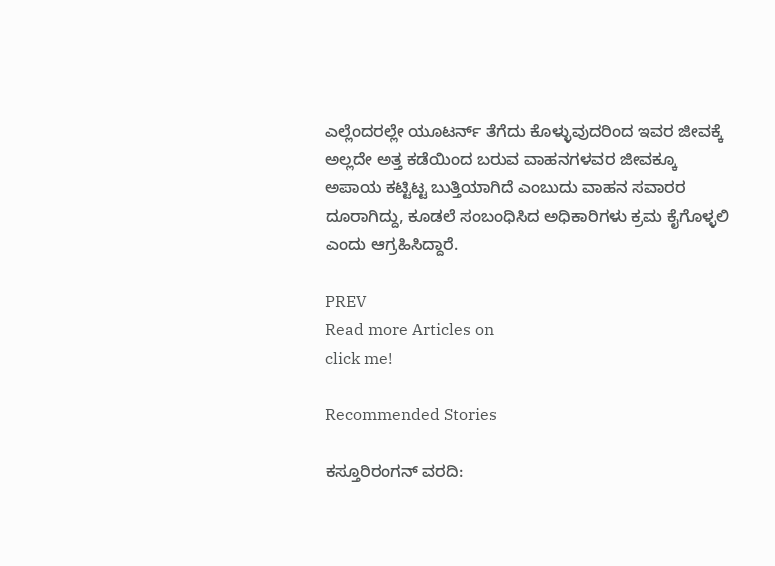ಎಲ್ಲೆಂದರಲ್ಲೇ ಯೂಟರ್ನ್ ತೆಗೆದು ಕೊಳ್ಳುವುದರಿಂದ ಇವರ ಜೀವಕ್ಕೆ ಅಲ್ಲದೇ ಅತ್ತ ಕಡೆಯಿಂದ ಬರುವ ವಾಹನಗಳವರ ಜೀವಕ್ಕೂ ಅಪಾಯ ಕಟ್ಟಿಟ್ಟ ಬುತ್ತಿಯಾಗಿದೆ ಎಂಬುದು ವಾಹನ ಸವಾರರ ದೂರಾಗಿದ್ದು, ಕೂಡಲೆ ಸಂಬಂಧಿಸಿದ ಅಧಿಕಾರಿಗಳು ಕ್ರಮ ಕೈಗೊಳ್ಳಲಿ ಎಂದು ಆಗ್ರಹಿಸಿದ್ದಾರೆ.

PREV
Read more Articles on
click me!

Recommended Stories

ಕಸ್ತೂರಿರಂಗನ್ ವರದಿ: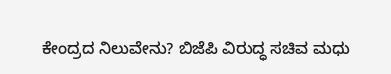ಕೇಂದ್ರದ ನಿಲುವೇನು? ಬಿಜೆಪಿ ವಿರುದ್ಧ ಸಚಿವ ಮಧು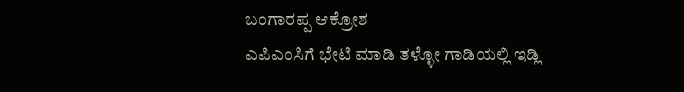ಬಂಗಾರಪ್ಪ ಆಕ್ರೋಶ
ಎಪಿಎಂಸಿಗೆ ಭೇಟಿ ಮಾಡಿ ತಳ್ಳೋ ಗಾಡಿಯಲ್ಲಿ ಇಡ್ಲಿ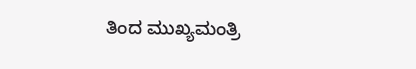ತಿಂದ ಮುಖ್ಯಮಂತ್ರಿ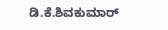ಡಿ.ಕೆ.ಶಿವಕುಮಾರ್